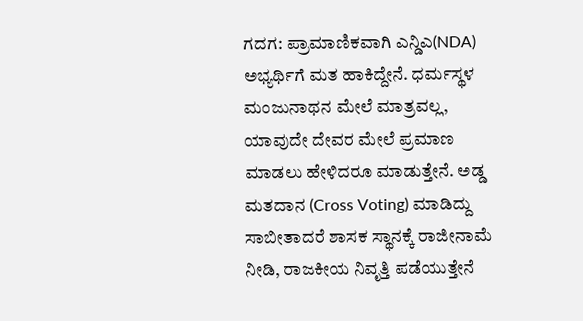ಗದಗ: ಪ್ರಾಮಾಣಿಕವಾಗಿ ಎನ್ಡಿಎ(NDA) ಅಭ್ಯರ್ಥಿಗೆ ಮತ ಹಾಕಿದ್ದೇನೆ. ಧರ್ಮಸ್ಥಳ ಮಂಜುನಾಥನ ಮೇಲೆ ಮಾತ್ರವಲ್ಲ, ಯಾವುದೇ ದೇವರ ಮೇಲೆ ಪ್ರಮಾಣ ಮಾಡಲು ಹೇಳಿದರೂ ಮಾಡುತ್ತೇನೆ. ಅಡ್ಡ ಮತದಾನ (Cross Voting) ಮಾಡಿದ್ದು ಸಾಬೀತಾದರೆ ಶಾಸಕ ಸ್ಥಾನಕ್ಕೆ ರಾಜೀನಾಮೆ ನೀಡಿ, ರಾಜಕೀಯ ನಿವೃತ್ತಿ ಪಡೆಯುತ್ತೇನೆ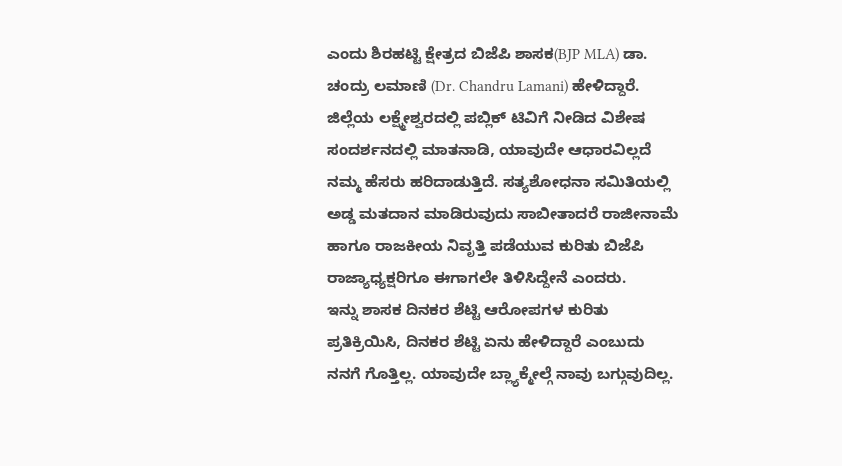ಎಂದು ಶಿರಹಟ್ಟಿ ಕ್ಷೇತ್ರದ ಬಿಜೆಪಿ ಶಾಸಕ(BJP MLA) ಡಾ. ಚಂದ್ರು ಲಮಾಣಿ (Dr. Chandru Lamani) ಹೇಳಿದ್ದಾರೆ.
ಜಿಲ್ಲೆಯ ಲಕ್ಷ್ಮೇಶ್ವರದಲ್ಲಿ ಪಬ್ಲಿಕ್ ಟಿವಿಗೆ ನೀಡಿದ ವಿಶೇಷ ಸಂದರ್ಶನದಲ್ಲಿ ಮಾತನಾಡಿ, ಯಾವುದೇ ಆಧಾರವಿಲ್ಲದೆ ನಮ್ಮ ಹೆಸರು ಹರಿದಾಡುತ್ತಿದೆ. ಸತ್ಯಶೋಧನಾ ಸಮಿತಿಯಲ್ಲಿ ಅಡ್ಡ ಮತದಾನ ಮಾಡಿರುವುದು ಸಾಬೀತಾದರೆ ರಾಜೀನಾಮೆ ಹಾಗೂ ರಾಜಕೀಯ ನಿವೃತ್ತಿ ಪಡೆಯುವ ಕುರಿತು ಬಿಜೆಪಿ ರಾಜ್ಯಾಧ್ಯಕ್ಷರಿಗೂ ಈಗಾಗಲೇ ತಿಳಿಸಿದ್ದೇನೆ ಎಂದರು.
ಇನ್ನು ಶಾಸಕ ದಿನಕರ ಶೆಟ್ಟಿ ಆರೋಪಗಳ ಕುರಿತು ಪ್ರತಿಕ್ರಿಯಿಸಿ, ದಿನಕರ ಶೆಟ್ಟಿ ಏನು ಹೇಳಿದ್ದಾರೆ ಎಂಬುದು ನನಗೆ ಗೊತ್ತಿಲ್ಲ. ಯಾವುದೇ ಬ್ಲ್ಯಾಕ್ಮೇಲ್ಗೆ ನಾವು ಬಗ್ಗುವುದಿಲ್ಲ.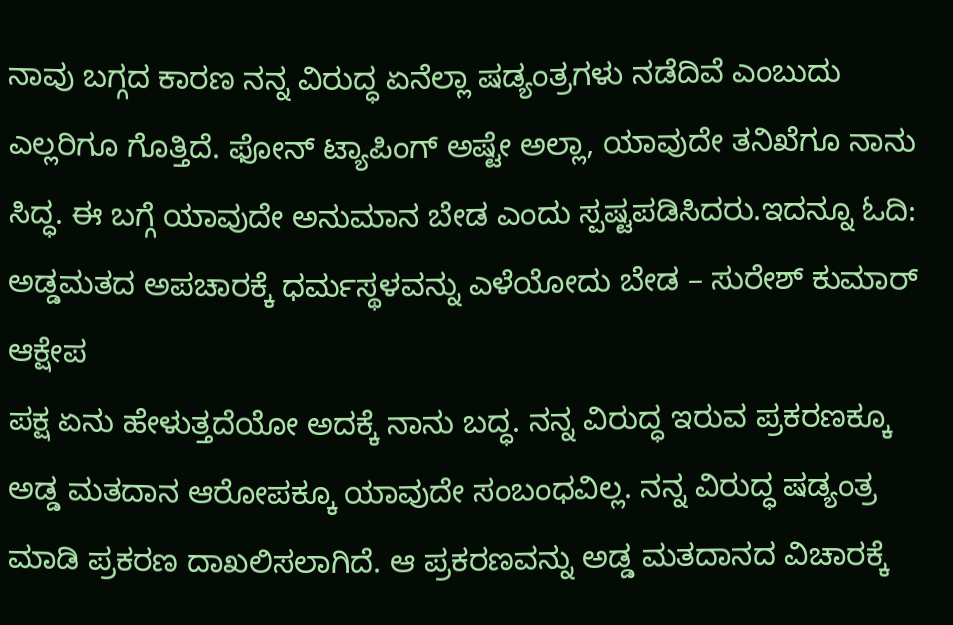ನಾವು ಬಗ್ಗದ ಕಾರಣ ನನ್ನ ವಿರುದ್ಧ ಏನೆಲ್ಲಾ ಷಡ್ಯಂತ್ರಗಳು ನಡೆದಿವೆ ಎಂಬುದು ಎಲ್ಲರಿಗೂ ಗೊತ್ತಿದೆ. ಫೋನ್ ಟ್ಯಾಪಿಂಗ್ ಅಷ್ಟೇ ಅಲ್ಲಾ, ಯಾವುದೇ ತನಿಖೆಗೂ ನಾನು ಸಿದ್ಧ. ಈ ಬಗ್ಗೆ ಯಾವುದೇ ಅನುಮಾನ ಬೇಡ ಎಂದು ಸ್ಪಷ್ಟಪಡಿಸಿದರು.ಇದನ್ನೂ ಓದಿ: ಅಡ್ಡಮತದ ಅಪಚಾರಕ್ಕೆ ಧರ್ಮಸ್ಥಳವನ್ನು ಎಳೆಯೋದು ಬೇಡ – ಸುರೇಶ್ ಕುಮಾರ್ ಆಕ್ಷೇಪ
ಪಕ್ಷ ಏನು ಹೇಳುತ್ತದೆಯೋ ಅದಕ್ಕೆ ನಾನು ಬದ್ಧ. ನನ್ನ ವಿರುದ್ಧ ಇರುವ ಪ್ರಕರಣಕ್ಕೂ ಅಡ್ಡ ಮತದಾನ ಆರೋಪಕ್ಕೂ ಯಾವುದೇ ಸಂಬಂಧವಿಲ್ಲ. ನನ್ನ ವಿರುದ್ಧ ಷಡ್ಯಂತ್ರ ಮಾಡಿ ಪ್ರಕರಣ ದಾಖಲಿಸಲಾಗಿದೆ. ಆ ಪ್ರಕರಣವನ್ನು ಅಡ್ಡ ಮತದಾನದ ವಿಚಾರಕ್ಕೆ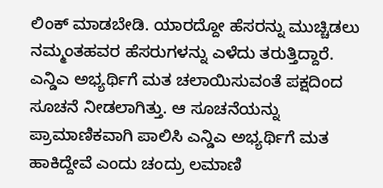ಲಿಂಕ್ ಮಾಡಬೇಡಿ. ಯಾರದ್ದೋ ಹೆಸರನ್ನು ಮುಚ್ಚಿಡಲು ನಮ್ಮಂತಹವರ ಹೆಸರುಗಳನ್ನು ಎಳೆದು ತರುತ್ತಿದ್ದಾರೆ. ಎನ್ಡಿಎ ಅಭ್ಯರ್ಥಿಗೆ ಮತ ಚಲಾಯಿಸುವಂತೆ ಪಕ್ಷದಿಂದ ಸೂಚನೆ ನೀಡಲಾಗಿತ್ತು. ಆ ಸೂಚನೆಯನ್ನು ಪ್ರಾಮಾಣಿಕವಾಗಿ ಪಾಲಿಸಿ ಎನ್ಡಿಎ ಅಭ್ಯರ್ಥಿಗೆ ಮತ ಹಾಕಿದ್ದೇವೆ ಎಂದು ಚಂದ್ರು ಲಮಾಣಿ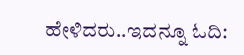ಹೇಳಿದರು..ಇದನ್ನೂ ಓದಿ: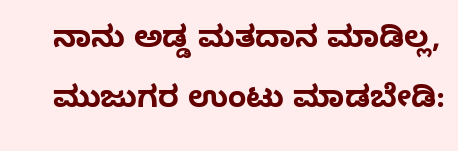ನಾನು ಅಡ್ಡ ಮತದಾನ ಮಾಡಿಲ್ಲ, ಮುಜುಗರ ಉಂಟು ಮಾಡಬೇಡಿ: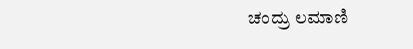ಚಂದ್ರು ಲಮಾಣಿ